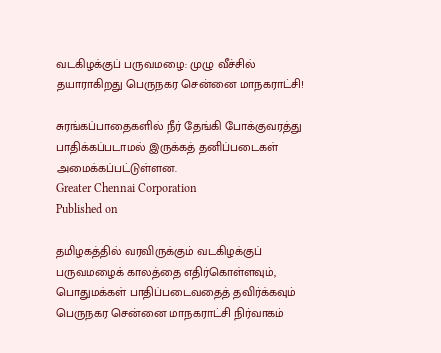வடகிழக்குப் பருவமழை: முழு வீச்சில் தயாராகிறது பெருநகர சென்னை மாநகராட்சி!

சுரங்கப்பாதைகளில் நீர் தேங்கி போக்குவரத்து பாதிக்கப்படாமல் இருக்கத் தனிப்படைகள் அமைக்கப்பட்டுள்ளன.
Greater Chennai Corporation
Published on

தமிழகத்தில் வரவிருக்கும் வடகிழக்குப் பருவமழைக் காலத்தை எதிர்கொள்ளவும், பொதுமக்கள் பாதிப்படைவதைத் தவிர்க்கவும் பெருநகர சென்னை மாநகராட்சி நிர்வாகம்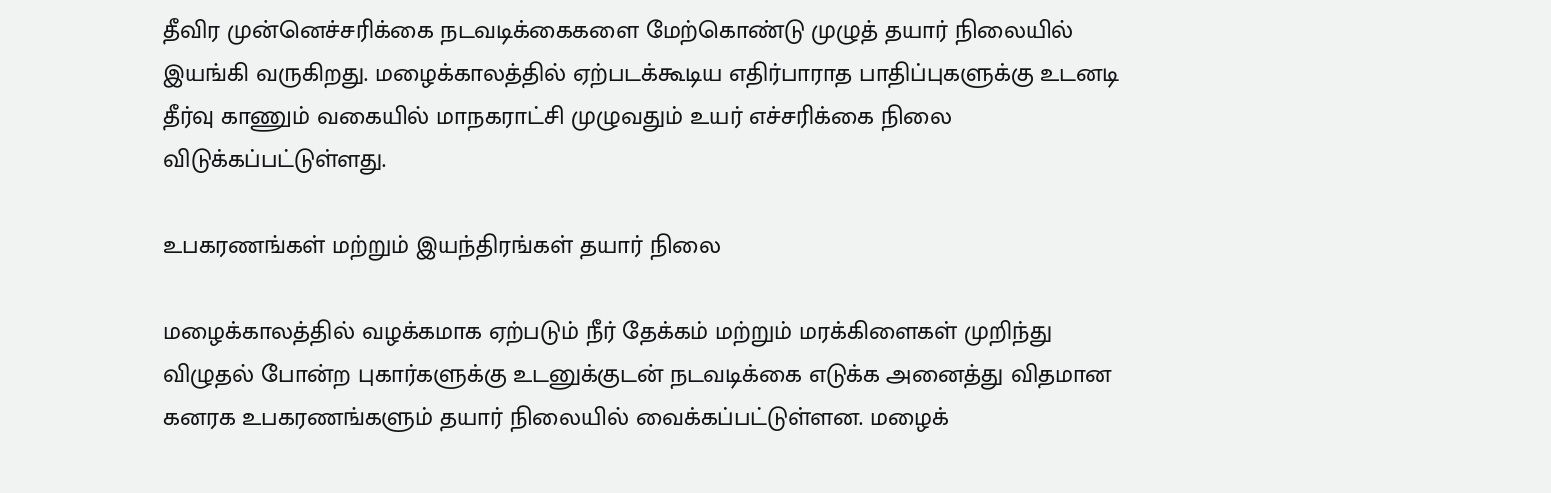தீவிர முன்னெச்சரிக்கை நடவடிக்கைகளை மேற்கொண்டு முழுத் தயார் நிலையில் இயங்கி வருகிறது. மழைக்காலத்தில் ஏற்படக்கூடிய எதிர்பாராத பாதிப்புகளுக்கு உடனடி தீர்வு காணும் வகையில் மாநகராட்சி முழுவதும் உயர் எச்சரிக்கை நிலை விடுக்கப்பட்டுள்ளது.

உபகரணங்கள் மற்றும் இயந்திரங்கள் தயார் நிலை

மழைக்காலத்தில் வழக்கமாக ஏற்படும் நீர் தேக்கம் மற்றும் மரக்கிளைகள் முறிந்து விழுதல் போன்ற புகார்களுக்கு உடனுக்குடன் நடவடிக்கை எடுக்க அனைத்து விதமான கனரக உபகரணங்களும் தயார் நிலையில் வைக்கப்பட்டுள்ளன. மழைக்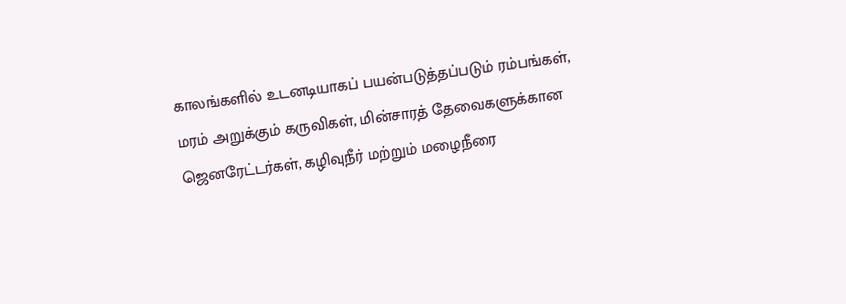காலங்களில் உடனடியாகப் பயன்படுத்தப்படும் ரம்பங்கள், மரம் அறுக்கும் கருவிகள், மின்சாரத் தேவைகளுக்கான ஜெனரேட்டர்கள், கழிவுநீர் மற்றும் மழைநீரை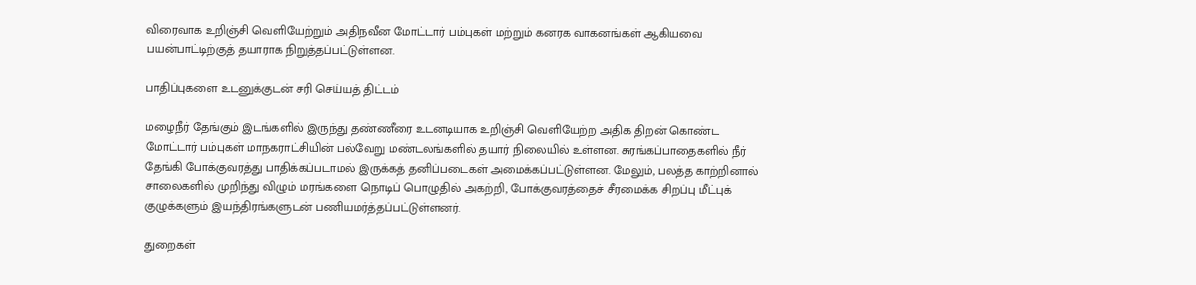விரைவாக உறிஞ்சி வெளியேற்றும் அதிநவீன மோட்டார் பம்புகள் மற்றும் கனரக வாகனங்கள் ஆகியவை பயன்பாட்டிற்குத் தயாராக நிறுத்தப்பட்டுள்ளன.

பாதிப்புகளை உடனுக்குடன் சரி செய்யத் திட்டம்

மழைநீர் தேங்கும் இடங்களில் இருந்து தண்ணீரை உடனடியாக உறிஞ்சி வெளியேற்ற அதிக திறன் கொண்ட மோட்டார் பம்புகள் மாநகராட்சியின் பல்வேறு மண்டலங்களில் தயார் நிலையில் உள்ளன. சுரங்கப்பாதைகளில் நீர் தேங்கி போக்குவரத்து பாதிக்கப்படாமல் இருக்கத் தனிப்படைகள் அமைக்கப்பட்டுள்ளன. மேலும், பலத்த காற்றினால் சாலைகளில் முறிந்து விழும் மரங்களை நொடிப் பொழுதில் அகற்றி, போக்குவரத்தைச் சீரமைக்க சிறப்பு மீட்புக் குழுக்களும் இயந்திரங்களுடன் பணியமர்த்தப்பட்டுள்ளனர்.

துறைகள்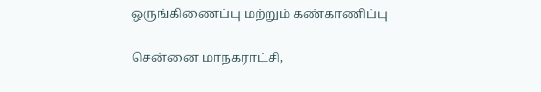ஒருங்கிணைப்பு மற்றும் கண்காணிப்பு

சென்னை மாநகராட்சி,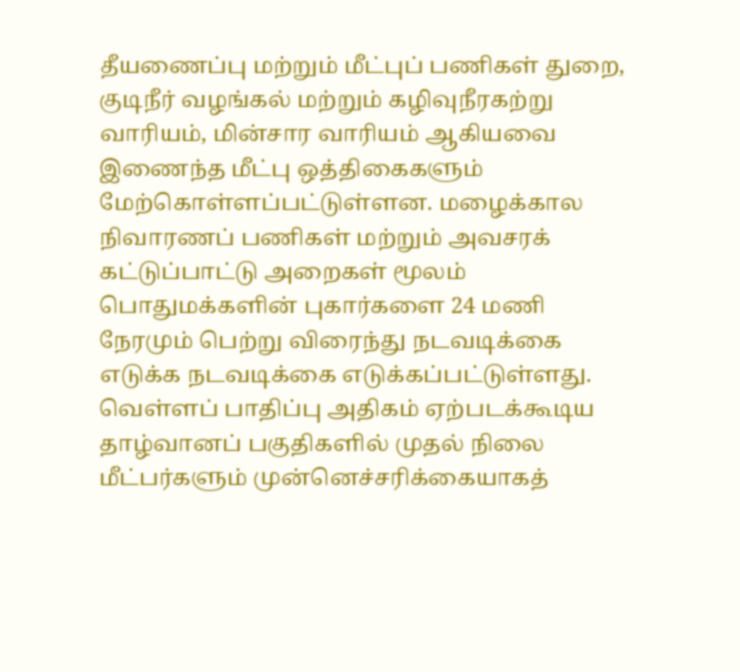தீயணைப்பு மற்றும் மீட்புப் பணிகள் துறை, குடிநீர் வழங்கல் மற்றும் கழிவுநீரகற்று வாரியம், மின்சார வாரியம் ஆகியவை இணைந்த மீட்பு ஒத்திகைகளும் மேற்கொள்ளப்பட்டுள்ளன. மழைக்கால நிவாரணப் பணிகள் மற்றும் அவசரக் கட்டுப்பாட்டு அறைகள் மூலம் பொதுமக்களின் புகார்களை 24 மணி நேரமும் பெற்று விரைந்து நடவடிக்கை எடுக்க நடவடிக்கை எடுக்கப்பட்டுள்ளது. வெள்ளப் பாதிப்பு அதிகம் ஏற்படக்கூடிய தாழ்வானப் பகுதிகளில் முதல் நிலை மீட்பர்களும் முன்னெச்சரிக்கையாகத்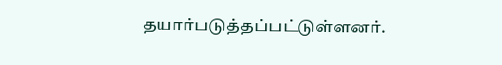தயார்படுத்தப்பட்டுள்ளனர்.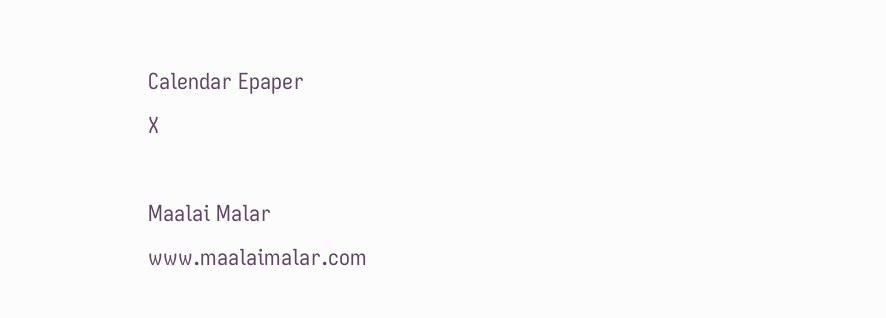Calendar Epaper
X

Maalai Malar
www.maalaimalar.com